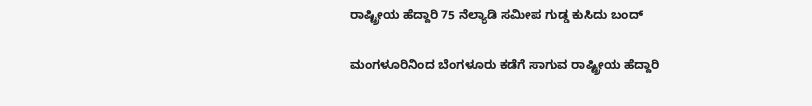ರಾಷ್ಟ್ರೀಯ ಹೆದ್ದಾರಿ 75 ನೆಲ್ಯಾಡಿ ಸಮೀಪ ಗುಡ್ಡ ಕುಸಿದು ಬಂದ್

ಮಂಗಳೂರಿನಿಂದ ಬೆಂಗಳೂರು ಕಡೆಗೆ ಸಾಗುವ ರಾಷ್ಟ್ರೀಯ ಹೆದ್ದಾರಿ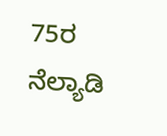75ರ ನೆಲ್ಯಾಡಿ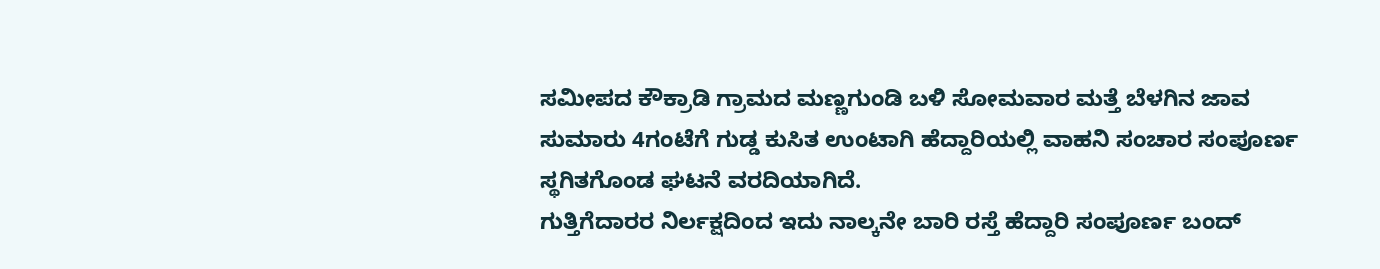ಸಮೀಪದ ಕೌಕ್ರಾಡಿ ಗ್ರಾಮದ ಮಣ್ಣಗುಂಡಿ ಬಳಿ ಸೋಮವಾರ ಮತ್ತೆ ಬೆಳಗಿನ ಜಾವ ಸುಮಾರು 4ಗಂಟೆಗೆ ಗುಡ್ಡ ಕುಸಿತ ಉಂಟಾಗಿ ಹೆದ್ದಾರಿಯಲ್ಲಿ ವಾಹನಿ ಸಂಚಾರ ಸಂಪೂರ್ಣ ಸ್ಥಗಿತಗೊಂಡ ಘಟನೆ ವರದಿಯಾಗಿದೆ.
ಗುತ್ತಿಗೆದಾರರ ನಿರ್ಲಕ್ಷದಿಂದ ಇದು ನಾಲ್ಕನೇ ಬಾರಿ ರಸ್ತೆ ಹೆದ್ದಾರಿ ಸಂಪೂರ್ಣ ಬಂದ್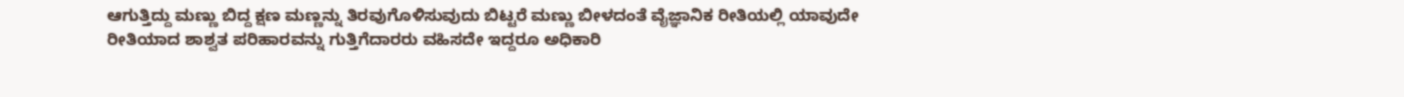ಆಗುತ್ತಿದ್ದು ಮಣ್ಣು ಬಿದ್ದ ಕ್ಷಣ ಮಣ್ಣನ್ನು ತಿರವುಗೊಳಿಸುವುದು ಬಿಟ್ಟರೆ ಮಣ್ಣು ಬೀಳದಂತೆ ವೈಜ್ಞಾನಿಕ ರೀತಿಯಲ್ಲಿ ಯಾವುದೇ ರೀತಿಯಾದ ಶಾಶ್ವತ ಪರಿಹಾರವನ್ನು ಗುತ್ತಿಗೆದಾರರು ವಹಿಸದೇ ಇದ್ದರೂ ಅಧಿಕಾರಿ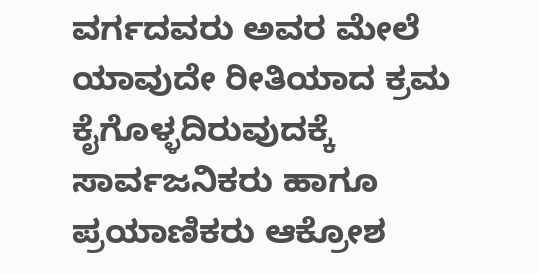ವರ್ಗದವರು ಅವರ ಮೇಲೆ ಯಾವುದೇ ರೀತಿಯಾದ ಕ್ರಮ ಕೈಗೊಳ್ಳದಿರುವುದಕ್ಕೆ ಸಾರ್ವಜನಿಕರು ಹಾಗೂ ಪ್ರಯಾಣಿಕರು ಆಕ್ರೋಶ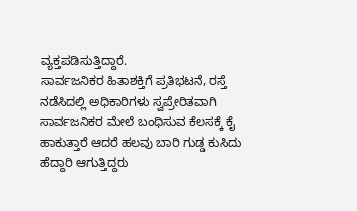ವ್ಯಕ್ತಪಡಿಸುತ್ತಿದ್ದಾರೆ.
ಸಾರ್ವಜನಿಕರ ಹಿತಾಶಕ್ತಿಗೆ ಪ್ರತಿಭಟನೆ, ರಸ್ತೆ ನಡೆಸಿದಲ್ಲಿ ಅಧಿಕಾರಿಗಳು ಸ್ವಪ್ರೇರಿತವಾಗಿ ಸಾರ್ವಜನಿಕರ ಮೇಲೆ ಬಂಧಿಸುವ ಕೆಲಸಕ್ಕೆ ಕೈ ಹಾಕುತ್ತಾರೆ ಆದರೆ ಹಲವು ಬಾರಿ ಗುಡ್ಡ ಕುಸಿದು ಹೆದ್ದಾರಿ ಆಗುತ್ತಿದ್ದರು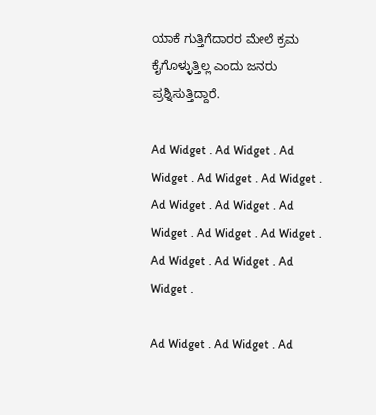ಯಾಕೆ ಗುತ್ತಿಗೆದಾರರ ಮೇಲೆ ಕ್ರಮ ಕೈಗೊಳ್ಳುತ್ತಿಲ್ಲ ಎಂದು ಜನರು‌ ಪ್ರಶ್ನಿಸುತ್ತಿದ್ದಾರೆ.

Ad Widget . Ad Widget . Ad Widget . Ad Widget . Ad Widget . Ad Widget . Ad Widget . Ad Widget . Ad Widget . Ad Widget . Ad Widget . Ad Widget . Ad Widget .

Ad Widget . Ad Widget . Ad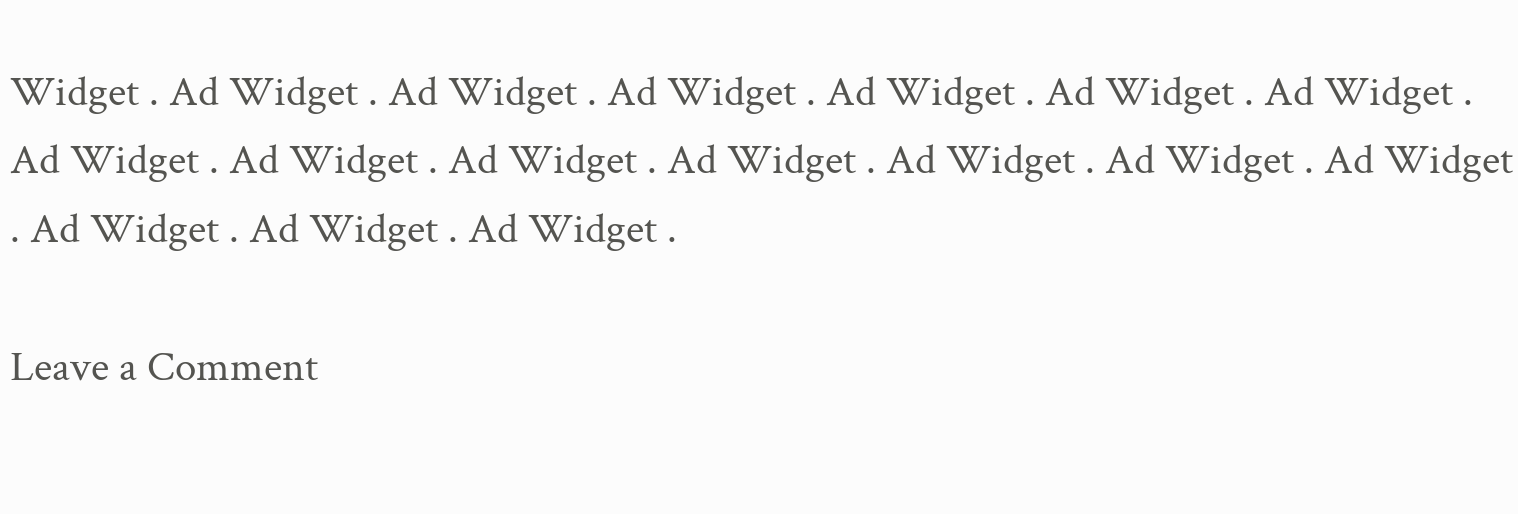Widget . Ad Widget . Ad Widget . Ad Widget . Ad Widget . Ad Widget . Ad Widget . Ad Widget . Ad Widget . Ad Widget . Ad Widget . Ad Widget . Ad Widget . Ad Widget . Ad Widget . Ad Widget . Ad Widget .

Leave a Comment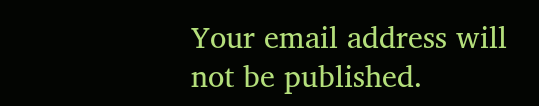Your email address will not be published.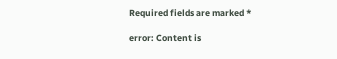Required fields are marked *

error: Content is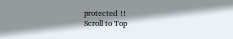protected !!
Scroll to Top